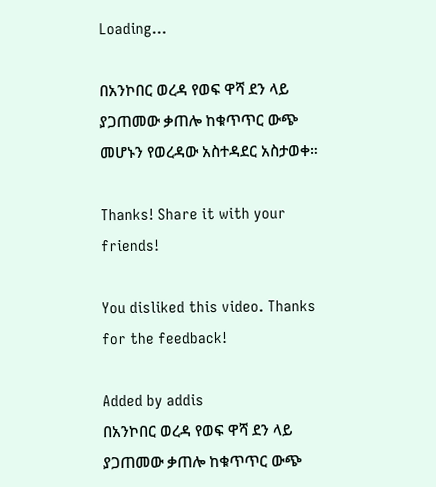Loading...

በአንኮበር ወረዳ የወፍ ዋሻ ደን ላይ ያጋጠመው ቃጠሎ ከቁጥጥር ውጭ መሆኑን የወረዳው አስተዳደር አስታወቀ።

Thanks! Share it with your friends!

You disliked this video. Thanks for the feedback!

Added by addis
በአንኮበር ወረዳ የወፍ ዋሻ ደን ላይ ያጋጠመው ቃጠሎ ከቁጥጥር ውጭ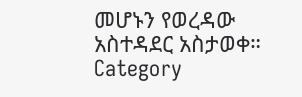መሆኑን የወረዳው አስተዳደር አስታወቀ።
Category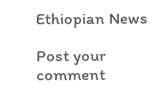Ethiopian News

Post your comment